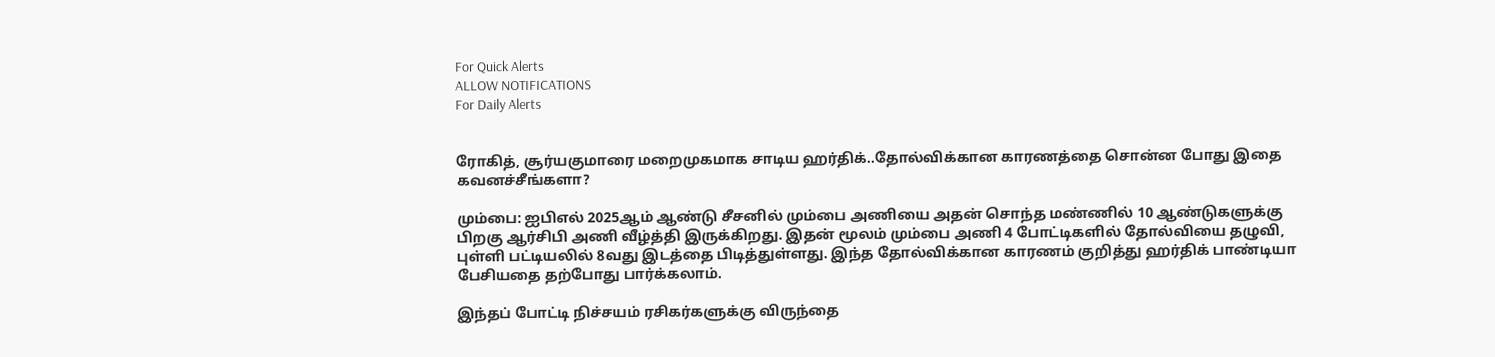For Quick Alerts
ALLOW NOTIFICATIONS
For Daily Alerts


ரோகித், சூர்யகுமாரை மறைமுகமாக சாடிய ஹர்திக்..தோல்விக்கான காரணத்தை சொன்ன போது இதை கவனச்சீங்களா?

மும்பை: ஐபிஎல் 2025ஆம் ஆண்டு சீசனில் மும்பை அணியை அதன் சொந்த மண்ணில் 10 ஆண்டுகளுக்கு பிறகு ஆர்சிபி அணி வீழ்த்தி இருக்கிறது. இதன் மூலம் மும்பை அணி 4 போட்டிகளில் தோல்வியை தழுவி, புள்ளி பட்டியலில் 8வது இடத்தை பிடித்துள்ளது. இந்த தோல்விக்கான காரணம் குறித்து ஹர்திக் பாண்டியா பேசியதை தற்போது பார்க்கலாம்.

இந்தப் போட்டி நிச்சயம் ரசிகர்களுக்கு விருந்தை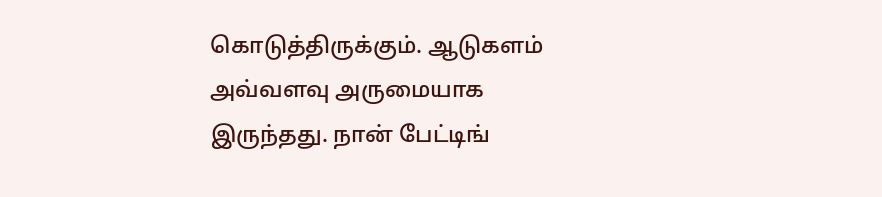கொடுத்திருக்கும். ஆடுகளம் அவ்வளவு அருமையாக இருந்தது. நான் பேட்டிங்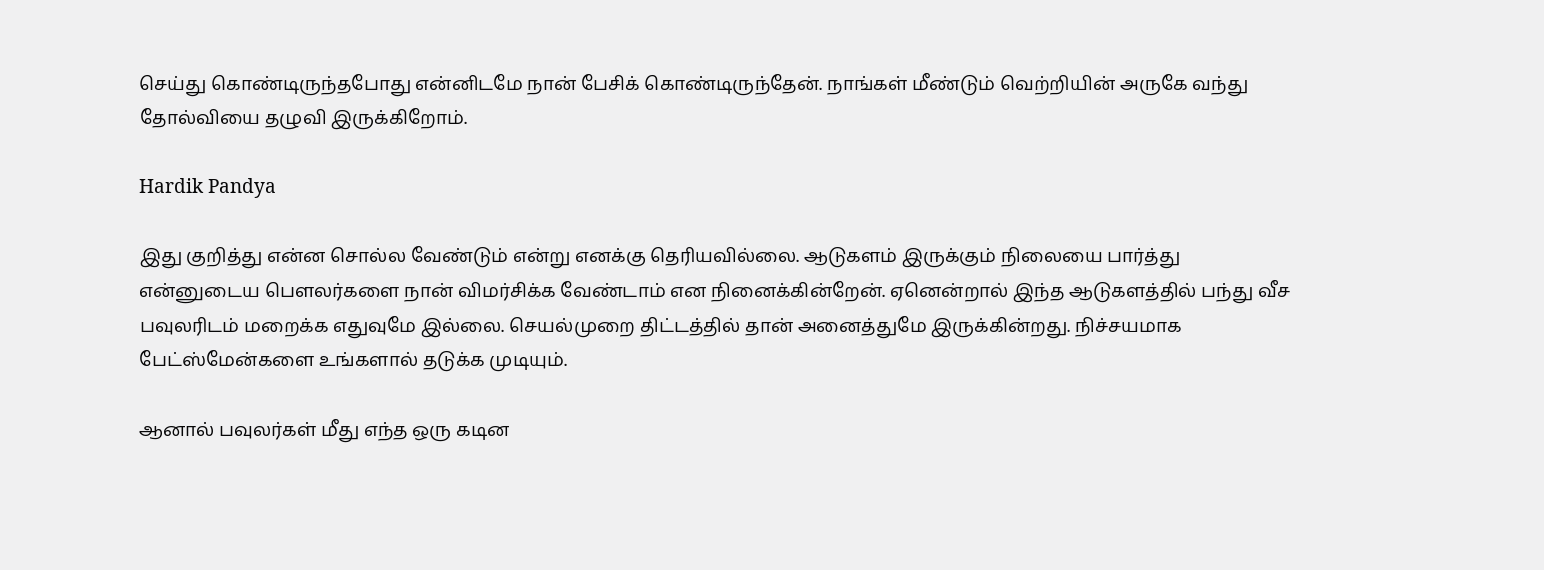செய்து கொண்டிருந்தபோது என்னிடமே நான் பேசிக் கொண்டிருந்தேன். நாங்கள் மீண்டும் வெற்றியின் அருகே வந்து தோல்வியை தழுவி இருக்கிறோம்.

Hardik Pandya

இது குறித்து என்ன சொல்ல வேண்டும் என்று எனக்கு தெரியவில்லை. ஆடுகளம் இருக்கும் நிலையை பார்த்து என்னுடைய பௌலர்களை நான் விமர்சிக்க வேண்டாம் என நினைக்கின்றேன். ஏனென்றால் இந்த ஆடுகளத்தில் பந்து வீச பவுலரிடம் மறைக்க எதுவுமே இல்லை. செயல்முறை திட்டத்தில் தான் அனைத்துமே இருக்கின்றது. நிச்சயமாக பேட்ஸ்மேன்களை உங்களால் தடுக்க முடியும்.

ஆனால் பவுலர்கள் மீது எந்த ஒரு கடின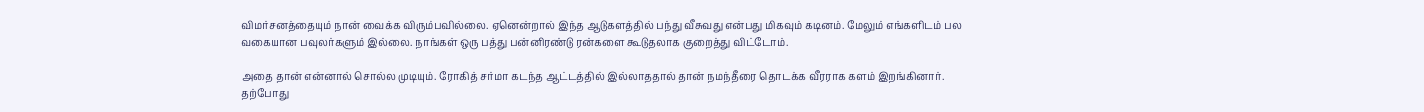விமர்சனத்தையும் நான் வைக்க விரும்பவில்லை. ஏனென்றால் இந்த ஆடுகளத்தில் பந்து வீசுவது என்பது மிகவும் கடினம். மேலும் எங்களிடம் பல வகையான பவுலர்களும் இல்லை. நாங்கள் ஒரு பத்து பன்னிரண்டு ரன்களை கூடுதலாக குறைத்து விட்டோம்.

அதை தான் என்னால் சொல்ல முடியும். ரோகித் சர்மா கடந்த ஆட்டத்தில் இல்லாததால் தான் நமந்தீரை தொடக்க வீரராக களம் இறங்கினார். தற்போது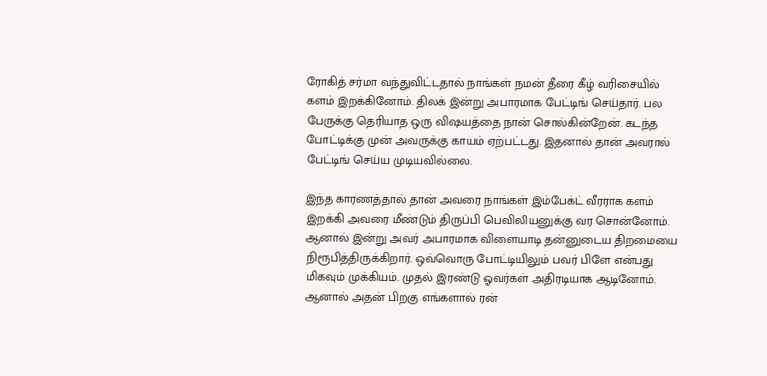ரோகித் சர்மா வந்துவிட்டதால் நாங்கள் நமன் தீரை கீழ் வரிசையில் களம் இறக்கினோம். திலக் இன்று அபாரமாக பேட்டிங் செய்தார். பல பேருக்கு தெரியாத ஒரு விஷயத்தை நான் சொல்கின்றேன். கடந்த போட்டிக்கு முன் அவருக்கு காயம் ஏற்பட்டது. இதனால் தான் அவரால் பேட்டிங் செய்ய முடியவில்லை.

இந்த காரணத்தால் தான் அவரை நாங்கள் இம்பேக்ட் வீரராக களம் இறக்கி அவரை மீண்டும் திருப்பி பெவிலியனுக்கு வர சொன்னோம். ஆனால் இன்று அவர் அபாரமாக விளையாடி தன்னுடைய திறமையை நிரூபித்திருக்கிறார். ஒவ்வொரு போட்டியிலும் பவர் பிளே என்பது மிகவும் முக்கியம். முதல் இரண்டு ஓவர்கள் அதிரடியாக ஆடினோம். ஆனால் அதன் பிறகு எங்களால் ரன்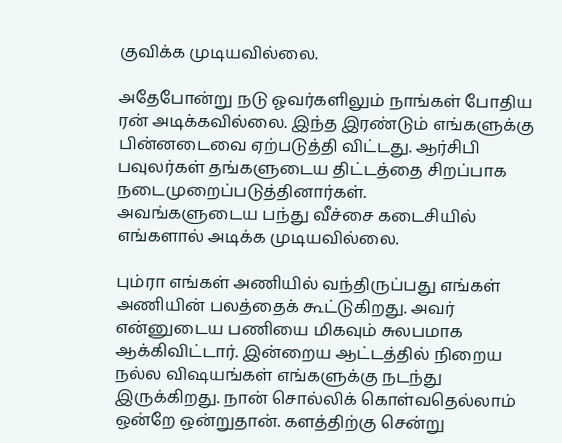குவிக்க முடியவில்லை.

அதேபோன்று நடு ஓவர்களிலும் நாங்கள் போதிய ரன் அடிக்கவில்லை. இந்த இரண்டும் எங்களுக்கு பின்னடைவை ஏற்படுத்தி விட்டது. ஆர்சிபி பவுலர்கள் தங்களுடைய திட்டத்தை சிறப்பாக நடைமுறைப்படுத்தினார்கள்.
அவங்களுடைய பந்து வீச்சை கடைசியில் எங்களால் அடிக்க முடியவில்லை.

பும்ரா எங்கள் அணியில் வந்திருப்பது எங்கள் அணியின் பலத்தைக் கூட்டுகிறது. அவர் என்னுடைய பணியை மிகவும் சுலபமாக ஆக்கிவிட்டார். இன்றைய ஆட்டத்தில் நிறைய நல்ல விஷயங்கள் எங்களுக்கு நடந்து இருக்கிறது. நான் சொல்லிக் கொள்வதெல்லாம் ஒன்றே ஒன்றுதான். களத்திற்கு சென்று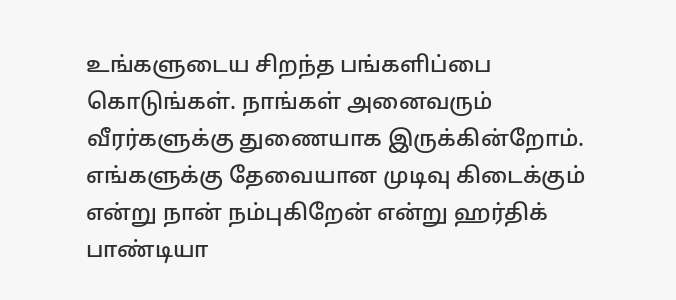உங்களுடைய சிறந்த பங்களிப்பை கொடுங்கள். நாங்கள் அனைவரும் வீரர்களுக்கு துணையாக இருக்கின்றோம். எங்களுக்கு தேவையான முடிவு கிடைக்கும் என்று நான் நம்புகிறேன் என்று ஹர்திக் பாண்டியா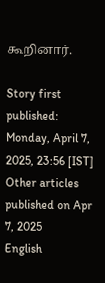கூறினார்.

Story first published: Monday, April 7, 2025, 23:56 [IST]
Other articles published on Apr 7, 2025
English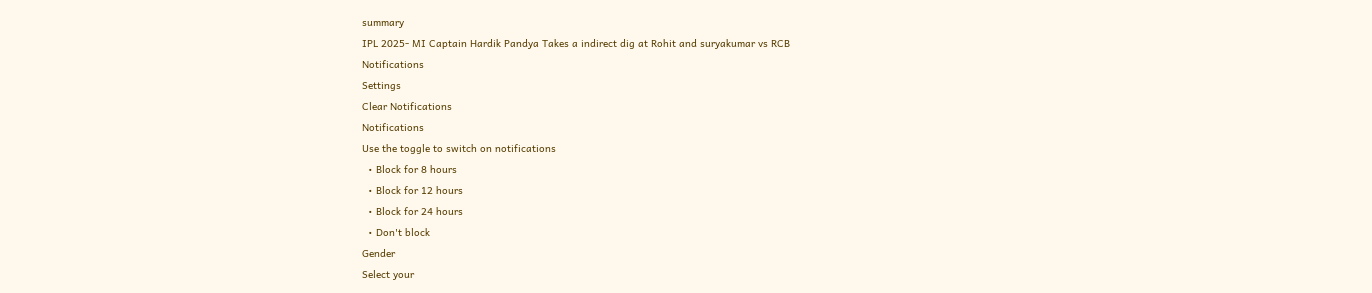summary
IPL 2025- MI Captain Hardik Pandya Takes a indirect dig at Rohit and suryakumar vs RCB
Notifications
Settings
Clear Notifications
Notifications
Use the toggle to switch on notifications
  • Block for 8 hours
  • Block for 12 hours
  • Block for 24 hours
  • Don't block
Gender
Select your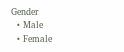Gender
  • Male
  • Female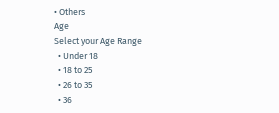• Others
Age
Select your Age Range
  • Under 18
  • 18 to 25
  • 26 to 35
  • 36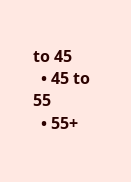to 45
  • 45 to 55
  • 55+